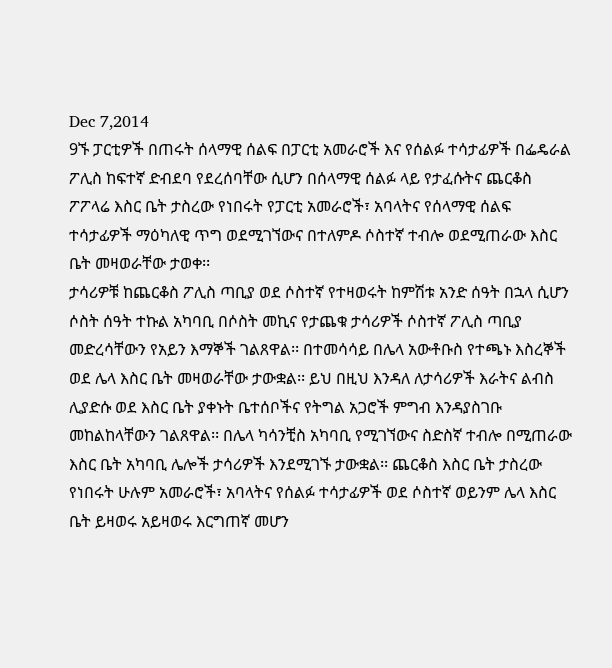Dec 7,2014
9ኙ ፓርቲዎች በጠሩት ሰላማዊ ሰልፍ በፓርቲ አመራሮች እና የሰልፉ ተሳታፊዎች በፌዴራል ፖሊስ ከፍተኛ ድብደባ የደረሰባቸው ሲሆን በሰላማዊ ሰልፉ ላይ የታፈሱትና ጨርቆስ ፖፖላሬ እስር ቤት ታስረው የነበሩት የፓርቲ አመራሮች፣ አባላትና የሰላማዊ ሰልፍ ተሳታፊዎች ማዕካለዊ ጥግ ወደሚገኘውና በተለምዶ ሶስተኛ ተብሎ ወደሚጠራው እስር ቤት መዛወራቸው ታወቀ፡፡
ታሳሪዎቹ ከጨርቆስ ፖሊስ ጣቢያ ወደ ሶስተኛ የተዛወሩት ከምሽቱ አንድ ሰዓት በኋላ ሲሆን ሶስት ሰዓት ተኩል አካባቢ በሶስት መኪና የታጨቁ ታሳሪዎች ሶስተኛ ፖሊስ ጣቢያ መድረሳቸውን የአይን እማኞች ገልጸዋል፡፡ በተመሳሳይ በሌላ አውቶቡስ የተጫኑ እስረኞች ወደ ሌላ እስር ቤት መዛወራቸው ታውቋል፡፡ ይህ በዚህ እንዳለ ለታሳሪዎች እራትና ልብስ ሊያድሱ ወደ እስር ቤት ያቀኑት ቤተሰቦችና የትግል አጋሮች ምግብ እንዳያስገቡ መከልከላቸውን ገልጸዋል፡፡ በሌላ ካሳንቺስ አካባቢ የሚገኘውና ስድስኛ ተብሎ በሚጠራው እስር ቤት አካባቢ ሌሎች ታሳሪዎች እንደሚገኙ ታውቋል፡፡ ጨርቆስ እስር ቤት ታስረው የነበሩት ሁሉም አመራሮች፣ አባላትና የሰልፉ ተሳታፊዎች ወደ ሶስተኛ ወይንም ሌላ እስር ቤት ይዛወሩ አይዛወሩ እርግጠኛ መሆን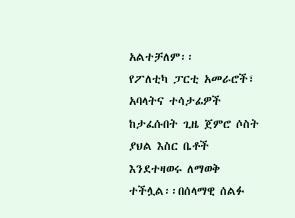አልተቻለም፡፡
የፖለቲካ ፓርቲ አመራሮች፣ አባላትና ተሳታፊዎች ከታፈሱበት ጊዜ ጀምሮ ሶስት ያህል እስር ቤቶች እንደተዛወሩ ለማወቅ ተችሏል፡፡በሰላማዊ ሰልፉ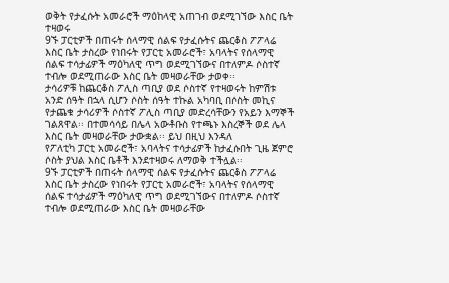ወቅት የታፈሱት አመራሮች ማዕከላዊ አጠገብ ወደሚገኘው እስር ቤት ተዛወሩ
9ኙ ፓርቲዎች በጠሩት ሰላማዊ ሰልፍ የታፈሱትና ጨርቆስ ፖፖላሬ እስር ቤት ታስረው የነበሩት የፓርቲ አመራሮች፣ አባላትና የሰላማዊ ሰልፍ ተሳታፊዎች ማዕካለዊ ጥግ ወደሚገኘውና በተለምዶ ሶስተኛ ተብሎ ወደሚጠራው እስር ቤት መዛወራቸው ታወቀ፡፡
ታሳሪዎቹ ከጨርቆስ ፖሊስ ጣቢያ ወደ ሶስተኛ የተዛወሩት ከምሽቱ አንድ ሰዓት በኋላ ሲሆን ሶስት ሰዓት ተኩል አካባቢ በሶስት መኪና የታጨቁ ታሳሪዎች ሶስተኛ ፖሊስ ጣቢያ መድረሳቸውን የአይን እማኞች ገልጸዋል፡፡ በተመሳሳይ በሌላ አውቶቡስ የተጫኑ እስረኞች ወደ ሌላ እስር ቤት መዛወራቸው ታውቋል፡፡ ይህ በዚህ እንዳለ
የፖለቲካ ፓርቲ አመራሮች፣ አባላትና ተሳታፊዎች ከታፈሱበት ጊዜ ጀምሮ ሶስት ያህል እስር ቤቶች እንደተዛወሩ ለማወቅ ተችሏል፡፡
9ኙ ፓርቲዎች በጠሩት ሰላማዊ ሰልፍ የታፈሱትና ጨርቆስ ፖፖላሬ እስር ቤት ታስረው የነበሩት የፓርቲ አመራሮች፣ አባላትና የሰላማዊ ሰልፍ ተሳታፊዎች ማዕካለዊ ጥግ ወደሚገኘውና በተለምዶ ሶስተኛ ተብሎ ወደሚጠራው እስር ቤት መዛወራቸው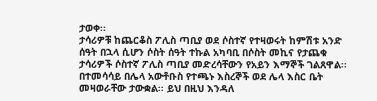ታወቀ፡፡
ታሳሪዎቹ ከጨርቆስ ፖሊስ ጣቢያ ወደ ሶስተኛ የተዛወሩት ከምሽቱ አንድ ሰዓት በኋላ ሲሆን ሶስት ሰዓት ተኩል አካባቢ በሶስት መኪና የታጨቁ ታሳሪዎች ሶስተኛ ፖሊስ ጣቢያ መድረሳቸውን የአይን እማኞች ገልጸዋል፡፡ በተመሳሳይ በሌላ አውቶቡስ የተጫኑ እስረኞች ወደ ሌላ እስር ቤት መዛወራቸው ታውቋል፡፡ ይህ በዚህ እንዳለ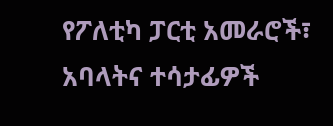የፖለቲካ ፓርቲ አመራሮች፣ አባላትና ተሳታፊዎች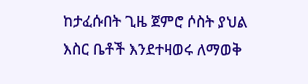ከታፈሱበት ጊዜ ጀምሮ ሶስት ያህል እስር ቤቶች እንደተዛወሩ ለማወቅ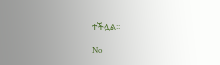ተችሏል፡፡

No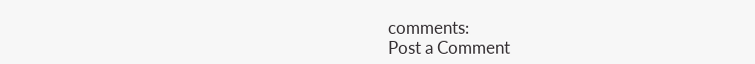comments:
Post a Comment